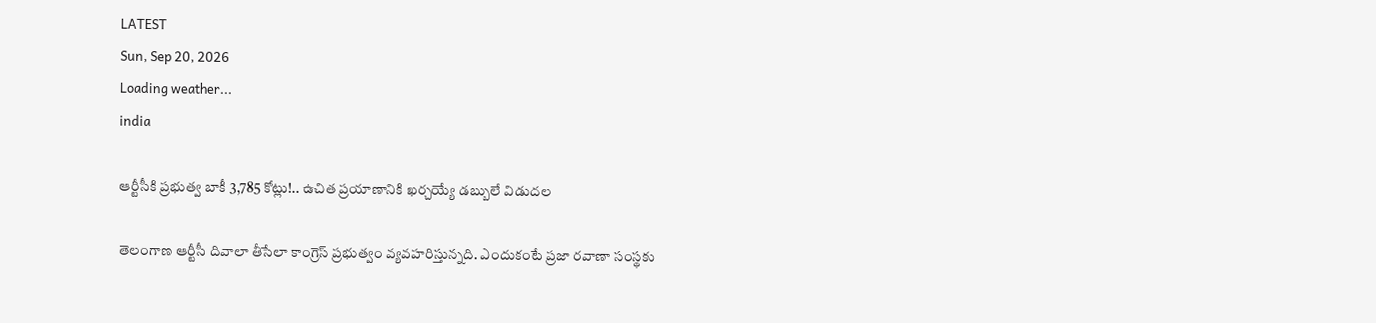LATEST
Sun, Sep 20, 2026
Loading weather...
india

ఆర్టీసీకి ప్రభుత్వ బాకీ 3,785 కోట్లు!.. ఉచిత ప్రయాణానికి ఖర్చయ్యే డబ్బులే విడుదల

తెలంగాణ ఆర్టీసీ దివాలా తీసేలా కాంగ్రెస్‌ ప్రభుత్వం వ్యవహరిస్తున్నది. ఎందుకంటే ప్రజా రవాణా సంస్థకు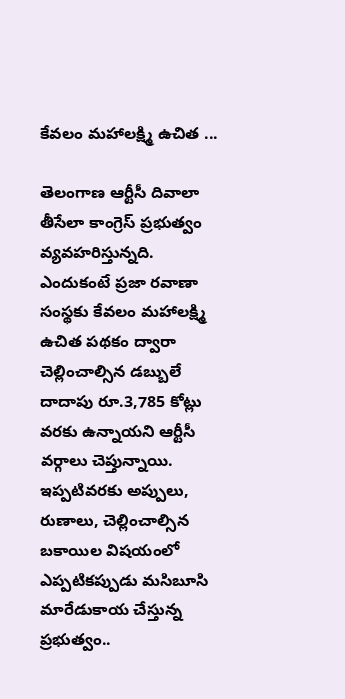కేవలం మహాలక్ష్మి ఉచిత ...

తెలంగాణ ఆర్టీసీ దివాలా తీసేలా కాంగ్రెస్‌ ప్రభుత్వం వ్యవహరిస్తున్నది. ఎందుకంటే ప్రజా రవాణా సంస్థకు కేవలం మహాలక్ష్మి ఉచిత పథకం ద్వారా చెల్లించాల్సిన డబ్బులే దాదాపు రూ.3,785 కోట్లు వరకు ఉన్నాయని ఆర్టీసీ వర్గాలు చెప్తున్నాయి. ఇప్పటివరకు అప్పులు, రుణాలు, చెల్లించాల్సిన బకాయిల విషయంలో ఎప్పటికప్పుడు మసిబూసి మారేడుకాయ చేస్తున్న ప్రభుత్వం..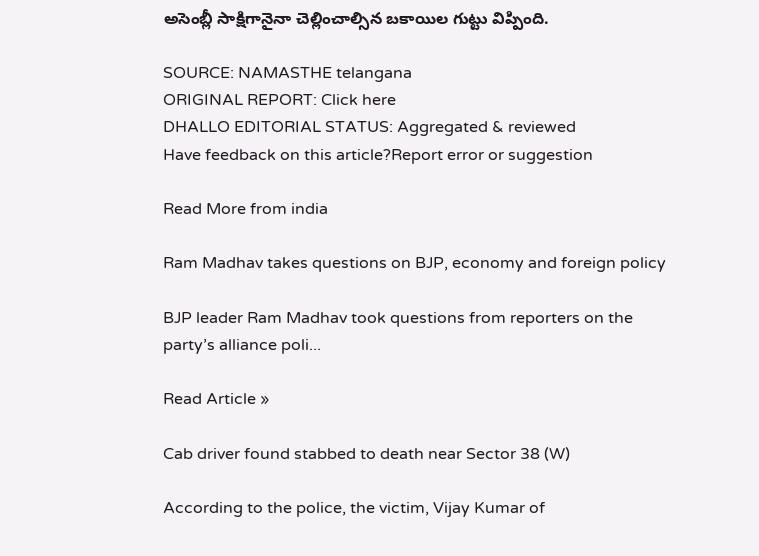అసెంబ్లీ సాక్షిగానైనా చెల్లించాల్సిన బకాయిల గుట్టు విప్పింది.

SOURCE: NAMASTHE telangana
ORIGINAL REPORT: Click here
DHALLO EDITORIAL STATUS: Aggregated & reviewed
Have feedback on this article?Report error or suggestion

Read More from india

Ram Madhav takes questions on BJP, economy and foreign policy

BJP leader Ram Madhav took questions from reporters on the party’s alliance poli...

Read Article »

Cab driver found stabbed to death near Sector 38 (W)

According to the police, the victim, Vijay Kumar of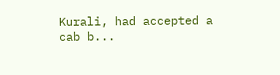Kurali, had accepted a cab b...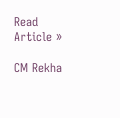Read Article »

CM Rekha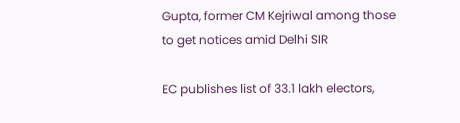Gupta, former CM Kejriwal among those to get notices amid Delhi SIR

EC publishes list of 33.1 lakh electors,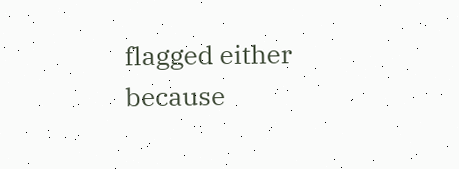flagged either because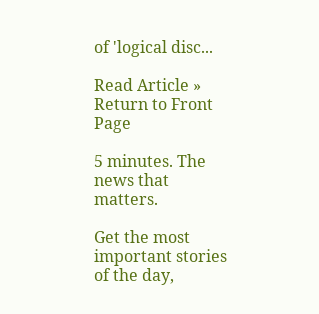of 'logical disc...

Read Article »
Return to Front Page

5 minutes. The news that matters.

Get the most important stories of the day,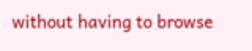without having to browse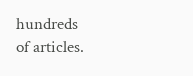hundreds of articles.